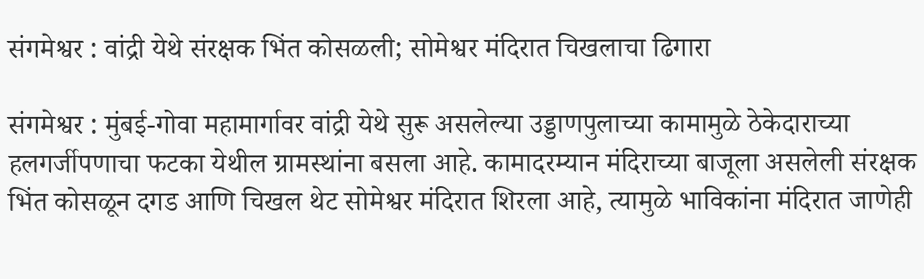संगमेश्वर : वांद्री येथे संरक्षक भिंत कोसळली; सोमेश्वर मंदिरात चिखलाचा ढिगारा

संगमेश्वर : मुंबई-गोवा महामार्गावर वांद्री येथे सुरू असलेल्या उड्डाणपुलाच्या कामामुळे ठेकेदाराच्या हलगर्जीपणाचा फटका येथील ग्रामस्थांना बसला आहे. कामादरम्यान मंदिराच्या बाजूला असलेली संरक्षक भिंत कोसळून दगड आणि चिखल थेट सोमेश्वर मंदिरात शिरला आहे, त्यामुळे भाविकांना मंदिरात जाणेही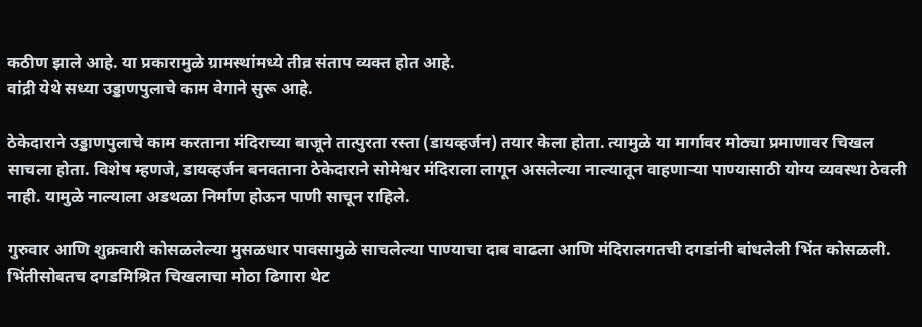कठीण झाले आहे. या प्रकारामुळे ग्रामस्थांमध्ये तीव्र संताप व्यक्त होत आहे.
वांद्री येथे सध्या उड्डाणपुलाचे काम वेगाने सुरू आहे.

ठेकेदाराने उड्डाणपुलाचे काम करताना मंदिराच्या बाजूने तात्पुरता रस्ता (डायव्हर्जन) तयार केला होता. त्यामुळे या मार्गावर मोठ्या प्रमाणावर चिखल साचला होता. विशेष म्हणजे, डायव्हर्जन बनवताना ठेकेदाराने सोमेश्वर मंदिराला लागून असलेल्या नाल्यातून वाहणाऱ्या पाण्यासाठी योग्य व्यवस्था ठेवली नाही. यामुळे नाल्याला अडथळा निर्माण होऊन पाणी साचून राहिले.

गुरुवार आणि शुक्रवारी कोसळलेल्या मुसळधार पावसामुळे साचलेल्या पाण्याचा दाब वाढला आणि मंदिरालगतची दगडांनी बांधलेली भिंत कोसळली. भिंतीसोबतच दगडमिश्रित चिखलाचा मोठा ढिगारा थेट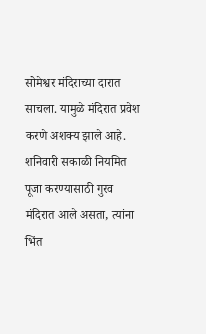सोमेश्वर मंदिराच्या दारात साचला. यामुळे मंदिरात प्रवेश करणे अशक्य झाले आहे. शनिवारी सकाळी नियमित पूजा करण्यासाठी गुरव मंदिरात आले असता, त्यांना भिंत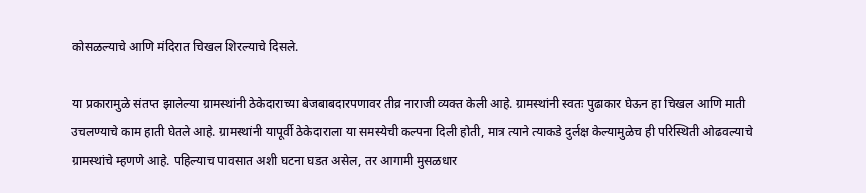कोसळल्याचे आणि मंदिरात चिखल शिरल्याचे दिसले.

या प्रकारामुळे संतप्त झालेल्या ग्रामस्थांनी ठेकेदाराच्या बेजबाबदारपणावर तीव्र नाराजी व्यक्त केली आहे. ग्रामस्थांनी स्वतः पुढाकार घेऊन हा चिखल आणि माती उचलण्याचे काम हाती घेतले आहे. ग्रामस्थांनी यापूर्वी ठेकेदाराला या समस्येची कल्पना दिली होती, मात्र त्याने त्याकडे दुर्लक्ष केल्यामुळेच ही परिस्थिती ओढवल्याचे ग्रामस्थांचे म्हणणे आहे. पहिल्याच पावसात अशी घटना घडत असेल, तर आगामी मुसळधार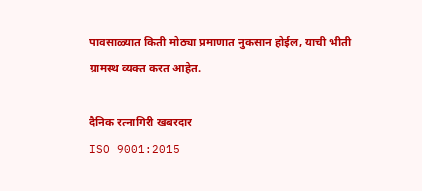पावसाळ्यात किती मोठ्या प्रमाणात नुकसान होईल, याची भीती ग्रामस्थ व्यक्त करत आहेत.

दैनिक रत्नागिरी खबरदार
ISO 9001:2015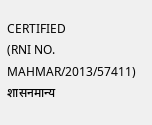CERTIFIED
(RNI NO. MAHMAR/2013/57411)
शासनमान्य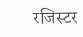रजिस्टर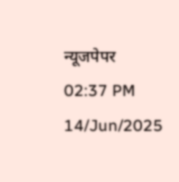न्यूजपेपर
02:37 PM 14/Jun/2025